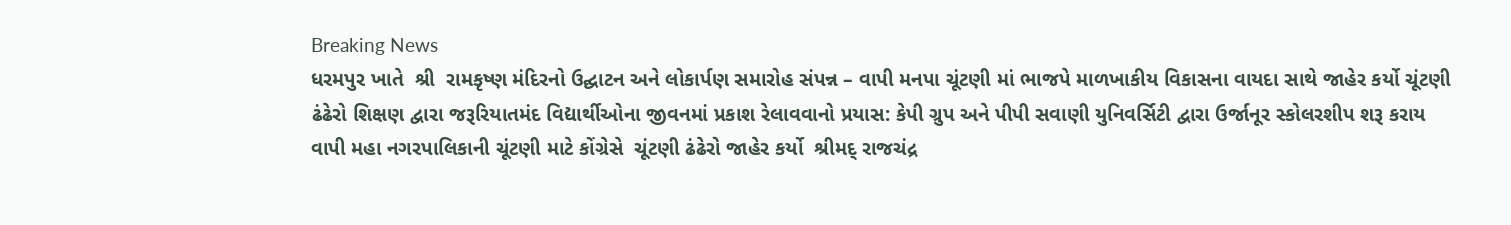Breaking News
ધરમપુર ખાતે  શ્રી  રામકૃષ્ણ મંદિરનો ઉદ્ઘાટન અને લોકાર્પણ સમારોહ સંપન્ન – વાપી મનપા ચૂંટણી માં ભાજપે માળખાકીય વિકાસના વાયદા સાથે જાહેર કર્યો ચૂંટણી ઢંઢેરો શિક્ષણ દ્વારા જરૂરિયાતમંદ વિદ્યાર્થીઓના જીવનમાં પ્રકાશ રેલાવવાનો પ્રયાસ: કેપી ગ્રુપ અને પીપી સવાણી યુનિવર્સિટી દ્વારા ઉર્જાનૂર સ્કોલરશીપ શરૂ કરાય વાપી મહા નગરપાલિકાની ચૂંટણી માટે કોંગ્રેસે  ચૂંટણી ઢંઢેરો જાહેર કર્યો  શ્રીમદ્ રાજચંદ્ર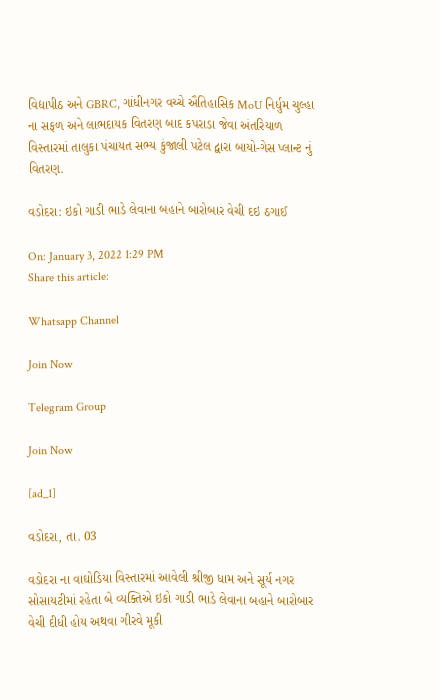વિદ્યાપીઠ અને GBRC, ગાંધીનગર વચ્ચે ઐતિહાસિક MoU નિર્ધુમ ચુલ્હા ના સફળ અને લાભદાયક વિતરણ બાદ કપરાડા જેવા અંતરિયાળ વિસ્તારમાં તાલુકા પંચાયત સભ્ય કુંજાલી પટેલ દ્વારા બાયો-ગેસ પ્લાન્ટ નું વિતરણ.

વડોદરા: ઇકો ગાડી ભાડે લેવાના બહાને બારોબાર વેચી દઇ ઠગાઈ

On: January 3, 2022 1:29 PM
Share this article:

Whatsapp Channel

Join Now

Telegram Group

Join Now

[ad_1]

વડોદરા, તા. 03

વડોદરા ના વાઘોડિયા વિસ્તારમાં આવેલી શ્રીજી ધામ અને સૂર્ય નગર સોસાયટીમાં રહેતા બે વ્યક્તિએ ઇકો ગાડી ભાડે લેવાના બહાને બારોબાર વેચી દીધી હોય અથવા ગીરવે મૂકી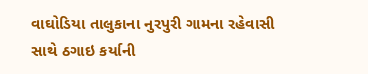વાઘોડિયા તાલુકાના નુરપુરી ગામના રહેવાસી સાથે ઠગાઇ કર્યાની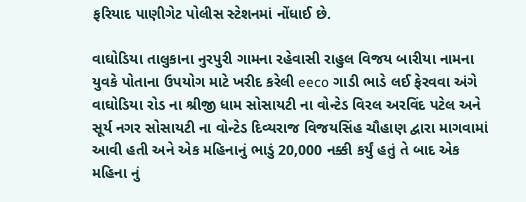ફરિયાદ પાણીગેટ પોલીસ સ્ટેશનમાં નોંધાઈ છે.

વાઘોડિયા તાલુકાના નુરપુરી ગામના રહેવાસી રાહુલ વિજય બારીયા નામના યુવકે પોતાના ઉપયોગ માટે ખરીદ કરેલી eeco ગાડી ભાડે લઈ ફેરવવા અંગે વાઘોડિયા રોડ ના શ્રીજી ધામ સોસાયટી ના વોન્ટેડ વિરલ અરવિંદ પટેલ અને સૂર્ય નગર સોસાયટી ના વોન્ટેડ દિવ્યરાજ વિજયસિંહ ચૌહાણ દ્વારા માગવામાં આવી હતી અને એક મહિનાનું ભાડું 20,000 નક્કી કર્યું હતું તે બાદ એક મહિના નું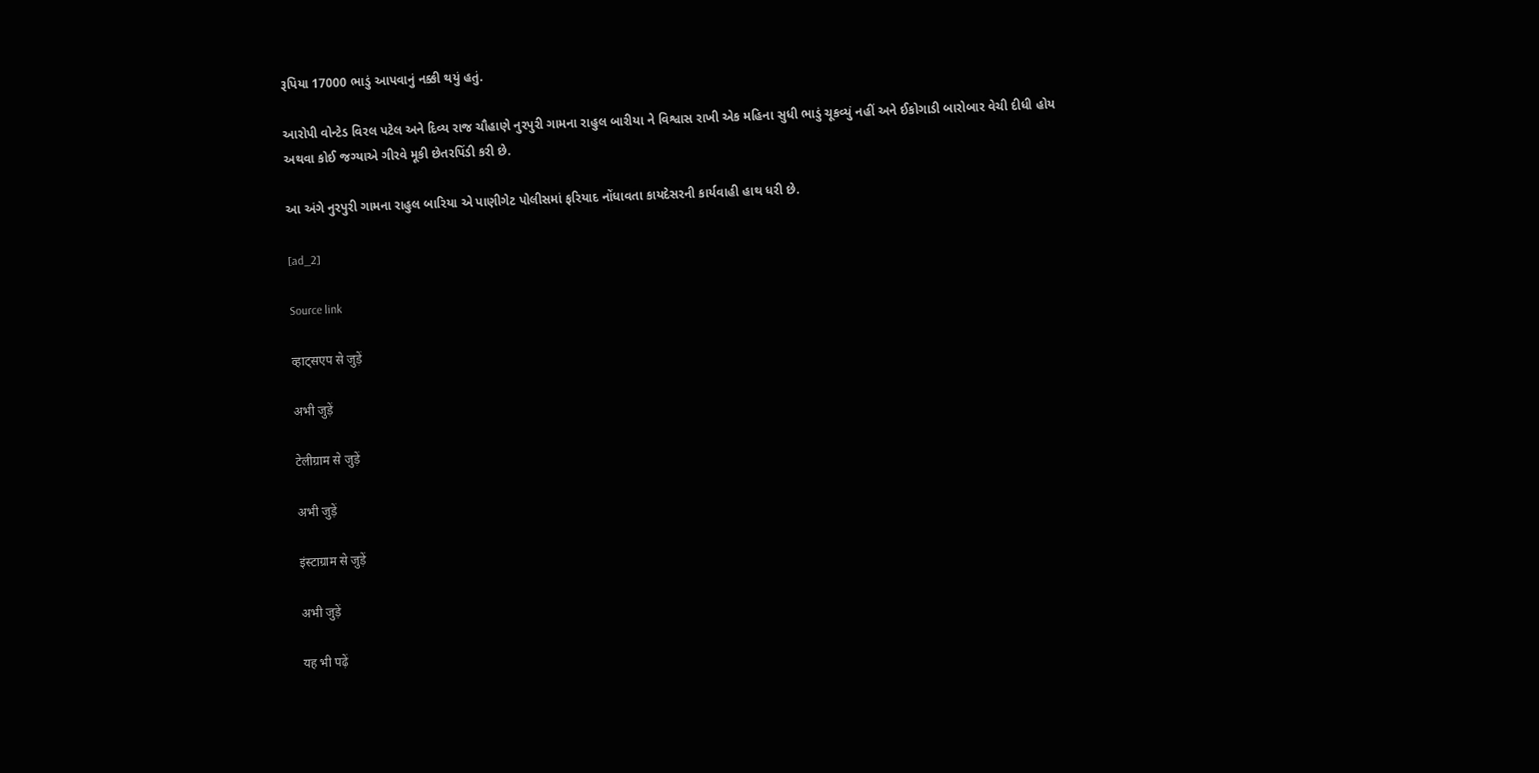રૂપિયા 17000 ભાડું આપવાનું નક્કી થયું હતું.

આરોપી વોન્ટેડ વિરલ પટેલ અને દિવ્ય રાજ ચૌહાણે નુરપુરી ગામના રાહુલ બારીયા ને વિશ્વાસ રાખી એક મહિના સુધી ભાડું ચૂકવ્યું નહીં અને ઈકોગાડી બારોબાર વેચી દીધી હોય અથવા કોઈ જગ્યાએ ગીરવે મૂકી છેતરપિંડી કરી છે.

આ અંગે નુરપુરી ગામના રાહુલ બારિયા એ પાણીગેટ પોલીસમાં ફરિયાદ નોંધાવતા કાયદેસરની કાર્યવાહી હાથ ધરી છે.

[ad_2]

Source link

व्हाट्सएप से जुड़ें

अभी जुड़ें

टेलीग्राम से जुड़ें

अभी जुड़ें

इंस्टाग्राम से जुड़ें

अभी जुड़ें

यह भी पढ़ें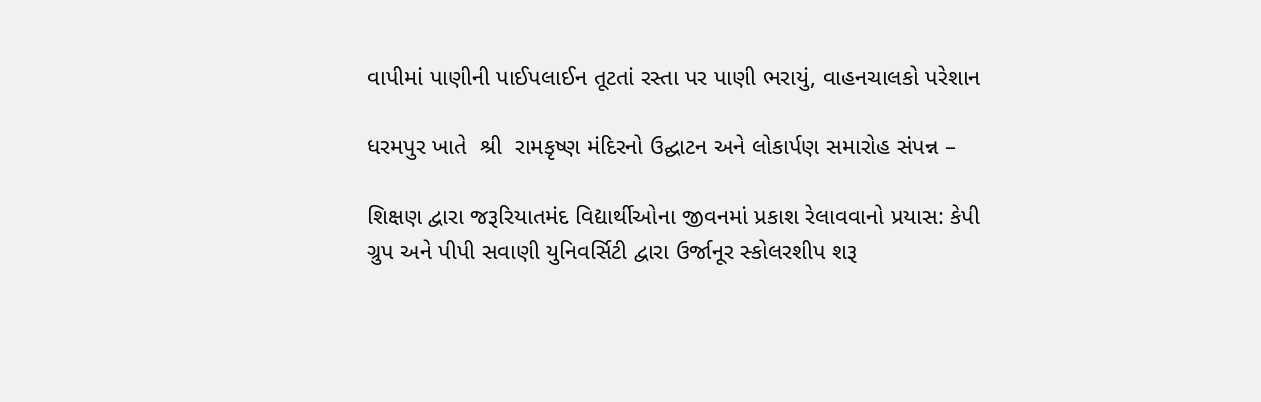વાપીમાં પાણીની પાઈપલાઈન તૂટતાં રસ્તા પર પાણી ભરાયું, વાહનચાલકો પરેશાન

ધરમપુર ખાતે  શ્રી  રામકૃષ્ણ મંદિરનો ઉદ્ઘાટન અને લોકાર્પણ સમારોહ સંપન્ન –

શિક્ષણ દ્વારા જરૂરિયાતમંદ વિદ્યાર્થીઓના જીવનમાં પ્રકાશ રેલાવવાનો પ્રયાસ: કેપી ગ્રુપ અને પીપી સવાણી યુનિવર્સિટી દ્વારા ઉર્જાનૂર સ્કોલરશીપ શરૂ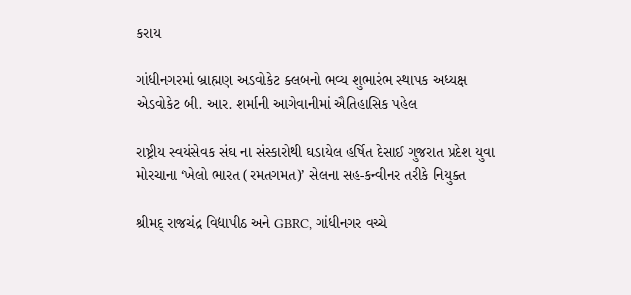કરાય

ગાંધીનગરમાં બ્રાહ્મણ અડવોકેટ ક્લબનો ભવ્ય શુભારંભ સ્થાપક અધ્યક્ષ એડવોકેટ બી. આર. શર્માની આગેવાનીમાં ઐતિહાસિક પહેલ

રાષ્ટ્રીય સ્વયંસેવક સંઘ ના સંસ્કારોથી ઘડાયેલ હર્ષિત દેસાઈ ગુજરાત પ્રદેશ યુવા મોરચાના ‘ખેલો ભારત (રમતગમત)’ સેલના સહ-કન્વીનર તરીકે નિયુક્ત

શ્રીમદ્ રાજચંદ્ર વિદ્યાપીઠ અને GBRC, ગાંધીનગર વચ્ચે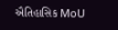ઐતિહાસિક MoU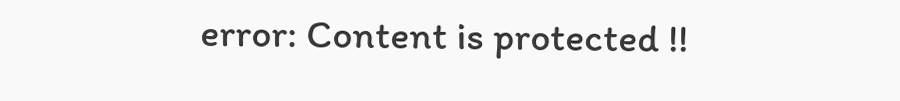error: Content is protected !!